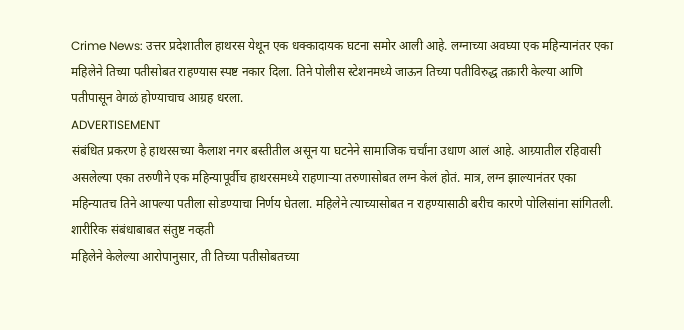Crime News: उत्तर प्रदेशातील हाथरस येथून एक धक्कादायक घटना समोर आली आहे. लग्नाच्या अवघ्या एक महिन्यानंतर एका महिलेने तिच्या पतीसोबत राहण्यास स्पष्ट नकार दिला. तिने पोलीस स्टेशनमध्ये जाऊन तिच्या पतीविरुद्ध तक्रारी केल्या आणि पतीपासून वेगळं होण्याचाच आग्रह धरला.
ADVERTISEMENT
संबंधित प्रकरण हे हाथरसच्या कैलाश नगर बस्तीतील असून या घटनेने सामाजिक चर्चांना उधाण आलं आहे. आग्र्यातील रहिवासी असलेल्या एका तरुणीने एक महिन्यापूर्वीच हाथरसमध्ये राहणाऱ्या तरुणासोबत लग्न केलं होतं. मात्र, लग्न झाल्यानंतर एका महिन्यातच तिने आपल्या पतीला सोडण्याचा निर्णय घेतला. महिलेने त्याच्यासोबत न राहण्यासाठी बरीच कारणे पोलिसांना सांगितली.
शारीरिक संबंधाबाबत संतुष्ट नव्हती
महिलेने केलेल्या आरोपानुसार, ती तिच्या पतीसोबतच्या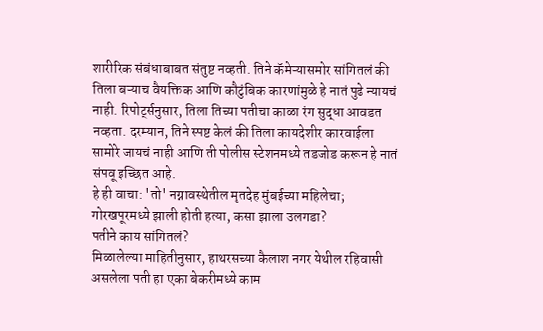शारीरिक संबंधाबाबत संतुष्ट नव्हती. तिने कॅमेऱ्यासमोर सांगितलं की तिला बऱ्याच वैयक्तिक आणि कौटुंबिक कारणांमुळे हे नातं पुढे न्यायचं नाही. रिपोर्ट्सनुसार, तिला तिच्या पतीचा काळा रंग सुद्धा आवडत नव्हता. दरम्यान, तिने स्पष्ट केलं की तिला कायदेशीर कारवाईला सामोरे जायचं नाही आणि ती पोलीस स्टेशनमध्ये तडजोड करून हे नातं संपवू इच्छित आहे.
हे ही वाचा: 'तो' नग्नावस्थेतील मृतदेह मुंबईच्या महिलेचा; गोरखपूरमध्ये झाली होती हत्या, कसा झाला उलगडा?
पतीने काय सांगितलं?
मिळालेल्या माहितीनुसार, हाथरसच्या कैलाश नगर येथील रहिवासी असलेला पती हा एका बेकरीमध्ये काम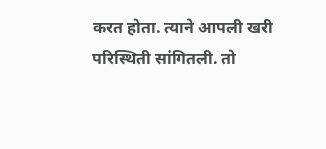करत होता. त्याने आपली खरी परिस्थिती सांगितली. तो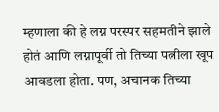म्हणाला की हे लग्न परस्पर सहमतीने झाले होतं आणि लग्नापूर्वी तो तिच्या पत्नीला खूप आवडला होता. पण, अचानक तिच्या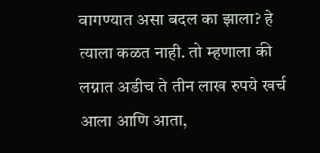वागण्यात असा बदल का झाला? हे त्याला कळत नाही. तो म्हणाला की लग्नात अडीच ते तीन लाख रुपये खर्च आला आणि आता,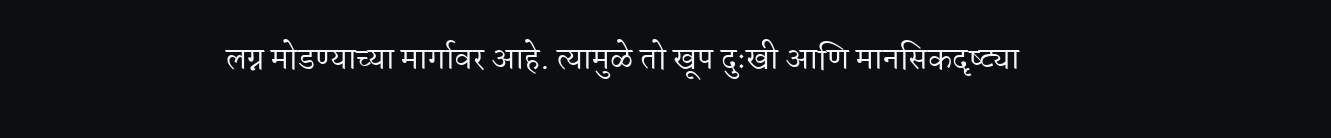लग्न मोडण्याच्या मार्गावर आहे. त्यामुळे तो खूप दुःखी आणि मानसिकदृष्ट्या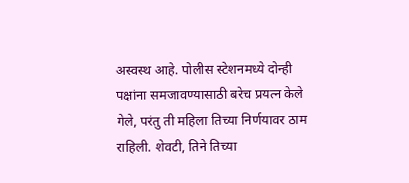अस्वस्थ आहे. पोलीस स्टेशनमध्ये दोन्ही पक्षांना समजावण्यासाठी बरेच प्रयत्न केले गेले, परंतु ती महिला तिच्या निर्णयावर ठाम राहिली. शेवटी, तिने तिच्या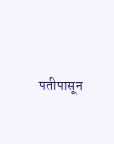पतीपासून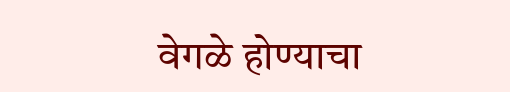वेगळे होण्याचा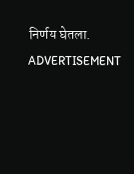निर्णय घेतला.
ADVERTISEMENT